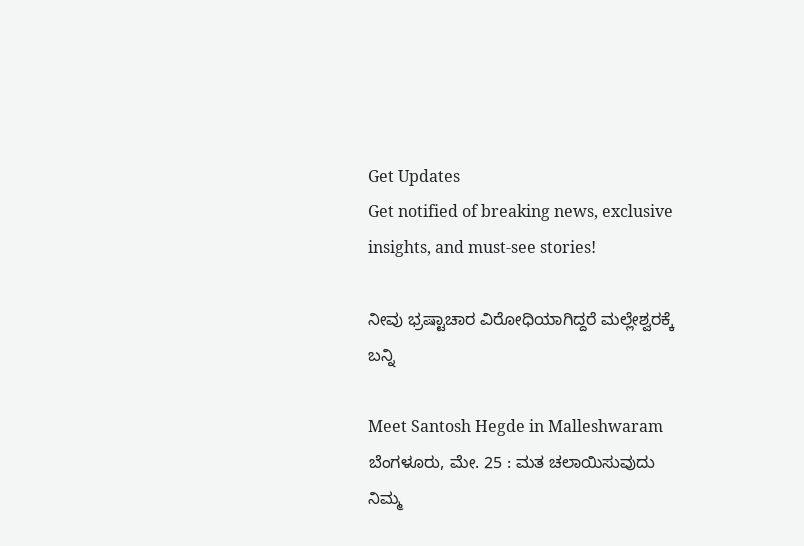Get Updates
Get notified of breaking news, exclusive insights, and must-see stories!

ನೀವು ಭ್ರಷ್ಟಾಚಾರ ವಿರೋಧಿಯಾಗಿದ್ದರೆ ಮಲ್ಲೇಶ್ವರಕ್ಕೆ ಬನ್ನಿ

Meet Santosh Hegde in Malleshwaram
ಬೆಂಗಳೂರು, ಮೇ. 25 : ಮತ ಚಲಾಯಿಸುವುದು ನಿಮ್ಮ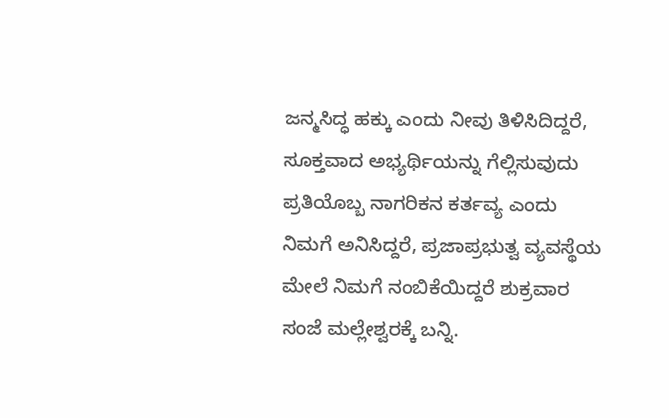ಜನ್ಮಸಿದ್ಧ ಹಕ್ಕು ಎಂದು ನೀವು ತಿಳಿಸಿದಿದ್ದರೆ, ಸೂಕ್ತವಾದ ಅಭ್ಯರ್ಥಿಯನ್ನು ಗೆಲ್ಲಿಸುವುದು ಪ್ರತಿಯೊಬ್ಬ ನಾಗರಿಕನ ಕರ್ತವ್ಯ ಎಂದು ನಿಮಗೆ ಅನಿಸಿದ್ದರೆ, ಪ್ರಜಾಪ್ರಭುತ್ವ ವ್ಯವಸ್ಥೆಯ ಮೇಲೆ ನಿಮಗೆ ನಂಬಿಕೆಯಿದ್ದರೆ ಶುಕ್ರವಾರ ಸಂಜೆ ಮಲ್ಲೇಶ್ವರಕ್ಕೆ ಬನ್ನಿ.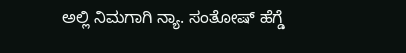ಅಲ್ಲಿ ನಿಮಗಾಗಿ ನ್ಯಾ. ಸಂತೋಷ್ ಹೆಗ್ಡೆ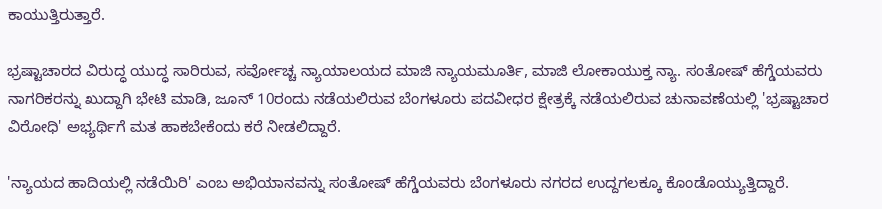ಕಾಯುತ್ತಿರುತ್ತಾರೆ.

ಭ್ರಷ್ಟಾಚಾರದ ವಿರುದ್ಧ ಯುದ್ಧ ಸಾರಿರುವ, ಸರ್ವೋಚ್ಚ ನ್ಯಾಯಾಲಯದ ಮಾಜಿ ನ್ಯಾಯಮೂರ್ತಿ, ಮಾಜಿ ಲೋಕಾಯುಕ್ತ ನ್ಯಾ. ಸಂತೋಷ್ ಹೆಗ್ಡೆಯವರು ನಾಗರಿಕರನ್ನು ಖುದ್ದಾಗಿ ಭೇಟಿ ಮಾಡಿ, ಜೂನ್ 10ರಂದು ನಡೆಯಲಿರುವ ಬೆಂಗಳೂರು ಪದವೀಧರ ಕ್ಷೇತ್ರಕ್ಕೆ ನಡೆಯಲಿರುವ ಚುನಾವಣೆಯಲ್ಲಿ 'ಭ್ರಷ್ಟಾಚಾರ ವಿರೋಧಿ' ಅಭ್ಯರ್ಥಿಗೆ ಮತ ಹಾಕಬೇಕೆಂದು ಕರೆ ನೀಡಲಿದ್ದಾರೆ.

'ನ್ಯಾಯದ ಹಾದಿಯಲ್ಲಿ ನಡೆಯಿರಿ' ಎಂಬ ಅಭಿಯಾನವನ್ನು ಸಂತೋಷ್ ಹೆಗ್ಡೆಯವರು ಬೆಂಗಳೂರು ನಗರದ ಉದ್ದಗಲಕ್ಕೂ ಕೊಂಡೊಯ್ಯುತ್ತಿದ್ದಾರೆ.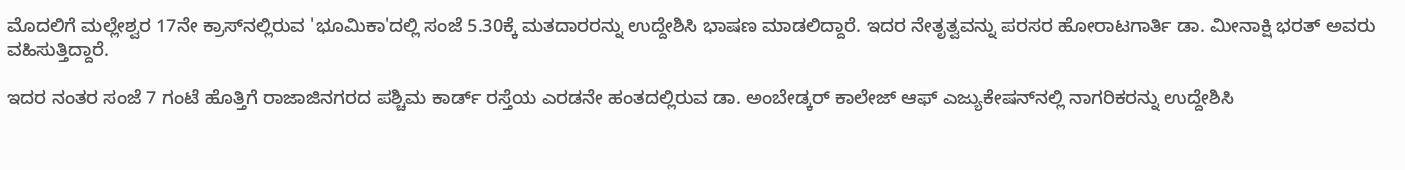ಮೊದಲಿಗೆ ಮಲ್ಲೇಶ್ವರ 17ನೇ ಕ್ರಾಸ್‌ನಲ್ಲಿರುವ 'ಭೂಮಿಕಾ'ದಲ್ಲಿ ಸಂಜೆ 5.30ಕ್ಕೆ ಮತದಾರರನ್ನು ಉದ್ದೇಶಿಸಿ ಭಾಷಣ ಮಾಡಲಿದ್ದಾರೆ. ಇದರ ನೇತೃತ್ವವನ್ನು ಪರಸರ ಹೋರಾಟಗಾರ್ತಿ ಡಾ. ಮೀನಾಕ್ಷಿ ಭರತ್ ಅವರು ವಹಿಸುತ್ತಿದ್ದಾರೆ.

ಇದರ ನಂತರ ಸಂಜೆ 7 ಗಂಟೆ ಹೊತ್ತಿಗೆ ರಾಜಾಜಿನಗರದ ಪಶ್ಚಿಮ ಕಾರ್ಡ್ ರಸ್ತೆಯ ಎರಡನೇ ಹಂತದಲ್ಲಿರುವ ಡಾ. ಅಂಬೇಡ್ಕರ್ ಕಾಲೇಜ್ ಆಫ್ ಎಜ್ಯುಕೇಷನ್‌ನಲ್ಲಿ ನಾಗರಿಕರನ್ನು ಉದ್ದೇಶಿಸಿ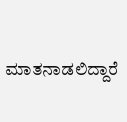ಮಾತನಾಡಲಿದ್ದಾರೆ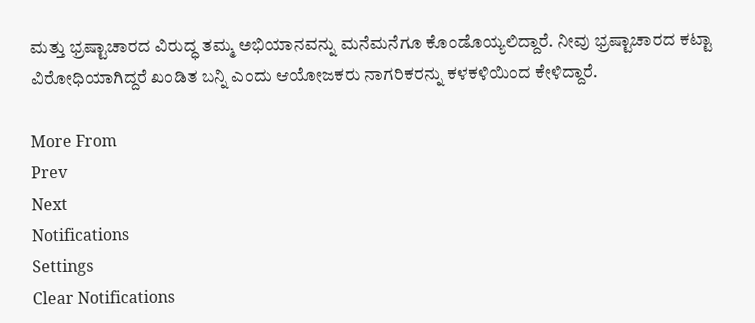ಮತ್ತು ಭ್ರಷ್ಟಾಚಾರದ ವಿರುದ್ಧ ತಮ್ಮ ಅಭಿಯಾನವನ್ನು ಮನೆಮನೆಗೂ ಕೊಂಡೊಯ್ಯಲಿದ್ದಾರೆ. ನೀವು ಭ್ರಷ್ಟಾಚಾರದ ಕಟ್ಟಾ ವಿರೋಧಿಯಾಗಿದ್ದರೆ ಖಂಡಿತ ಬನ್ನಿ ಎಂದು ಆಯೋಜಕರು ನಾಗರಿಕರನ್ನು ಕಳಕಳಿಯಿಂದ ಕೇಳಿದ್ದಾರೆ.

More From
Prev
Next
Notifications
Settings
Clear Notifications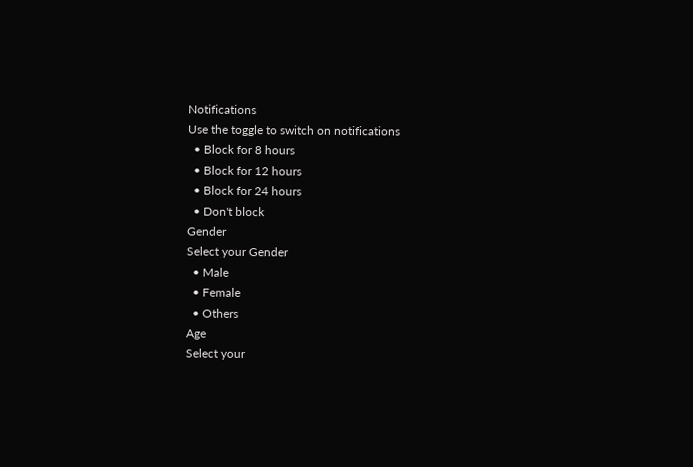Notifications
Use the toggle to switch on notifications
  • Block for 8 hours
  • Block for 12 hours
  • Block for 24 hours
  • Don't block
Gender
Select your Gender
  • Male
  • Female
  • Others
Age
Select your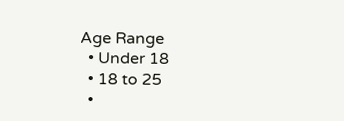Age Range
  • Under 18
  • 18 to 25
  •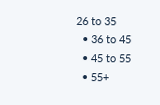26 to 35
  • 36 to 45
  • 45 to 55
  • 55+